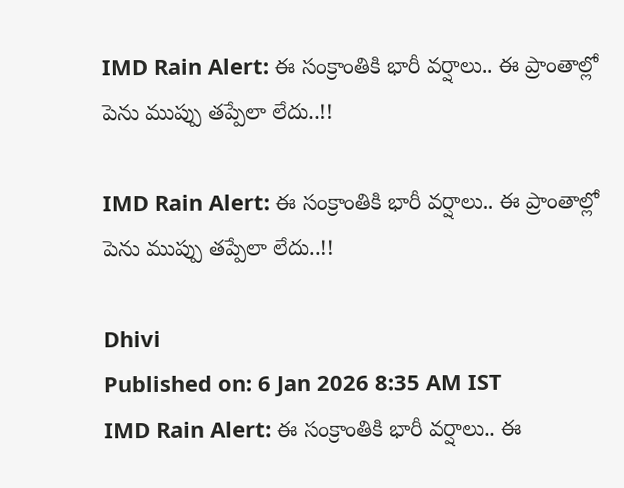IMD Rain Alert: ఈ సంక్రాంతికి భారీ వర్షాలు.. ఈ ప్రాంతాల్లో పెను ముప్పు తప్పేలా లేదు..!!

IMD Rain Alert: ఈ సంక్రాంతికి భారీ వర్షాలు.. ఈ ప్రాంతాల్లో పెను ముప్పు తప్పేలా లేదు..!!

Dhivi
Published on: 6 Jan 2026 8:35 AM IST
IMD Rain Alert: ఈ సంక్రాంతికి భారీ వర్షాలు.. ఈ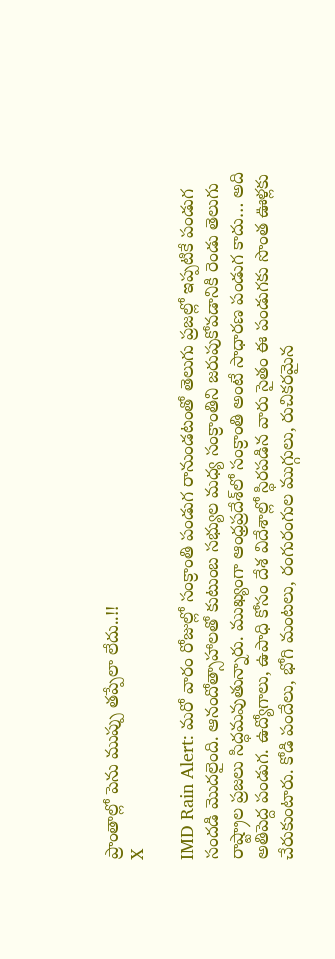ప్రాంతాల్లో పెను ముప్పు తప్పేలా లేదు..!!
X

IMD Rain Alert: మరో వారం రోజుల్లో సంక్రాంతి పండుగ రానుండటంతో తెలుగు ప్రజల్లో ఇప్పటికే పండుగ సందడి మొదలైంది. ఆనందోత్సాహాలతో కుటుంబ సభ్యుల మధ్య సంక్రాంతిని జరుపుకోవడానికి రెండు తెలుగు రాష్ట్రాల ప్రజలు సిద్ధమవుతున్నారు. ముఖ్యంగా ఆంధ్రప్రదేశ్‌లో సంక్రాంతి అంటే సాధారణ పండుగ కాదు… అది అతిపెద్ద పండుగ. ఉద్యోగాలు, ఉపాధి కోసం దేశ విదేశాల్లో స్థిరపడిన వారు సైతం ఈ పండుగకు సొంత ఊళ్లకు చేరుకుంటారు. కోడి పందేలు, భోగి మంటలు, రంగురంగుల ముగ్గులు, రుచికరమైన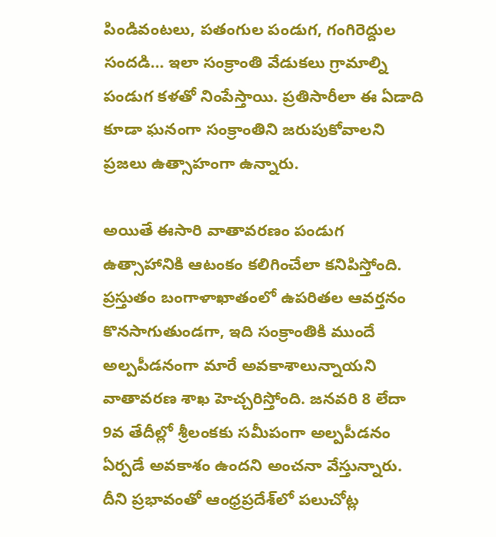పిండివంటలు, పతంగుల పండుగ, గంగిరెద్దుల సందడి… ఇలా సంక్రాంతి వేడుకలు గ్రామాల్ని పండుగ కళతో నింపేస్తాయి. ప్రతిసారీలా ఈ ఏడాది కూడా ఘనంగా సంక్రాంతిని జరుపుకోవాలని ప్రజలు ఉత్సాహంగా ఉన్నారు.

అయితే ఈసారి వాతావరణం పండుగ ఉత్సాహానికి ఆటంకం కలిగించేలా కనిపిస్తోంది. ప్రస్తుతం బంగాళాఖాతంలో ఉపరితల ఆవర్తనం కొనసాగుతుండగా, ఇది సంక్రాంతికి ముందే అల్పపీడనంగా మారే అవకాశాలున్నాయని వాతావరణ శాఖ హెచ్చరిస్తోంది. జనవరి 8 లేదా 9వ తేదీల్లో శ్రీలంకకు సమీపంగా అల్పపీడనం ఏర్పడే అవకాశం ఉందని అంచనా వేస్తున్నారు. దీని ప్రభావంతో ఆంధ్రప్రదేశ్‌లో పలుచోట్ల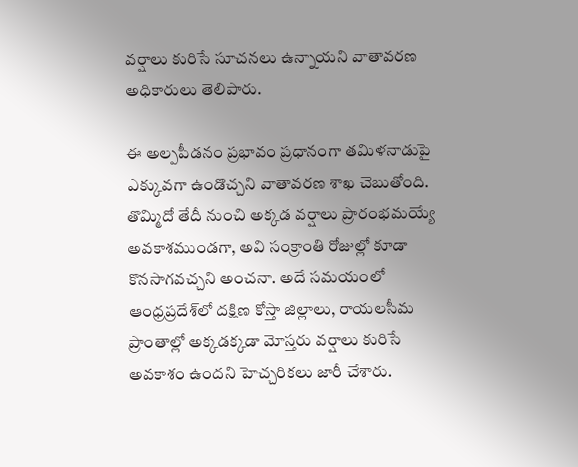వర్షాలు కురిసే సూచనలు ఉన్నాయని వాతావరణ అధికారులు తెలిపారు.

ఈ అల్పపీడనం ప్రభావం ప్రధానంగా తమిళనాడుపై ఎక్కువగా ఉండొచ్చని వాతావరణ శాఖ చెబుతోంది. తొమ్మిదో తేదీ నుంచి అక్కడ వర్షాలు ప్రారంభమయ్యే అవకాశముండగా, అవి సంక్రాంతి రోజుల్లో కూడా కొనసాగవచ్చని అంచనా. అదే సమయంలో ఆంధ్రప్రదేశ్‌లో దక్షిణ కోస్తా జిల్లాలు, రాయలసీమ ప్రాంతాల్లో అక్కడక్కడా మోస్తరు వర్షాలు కురిసే అవకాశం ఉందని హెచ్చరికలు జారీ చేశారు.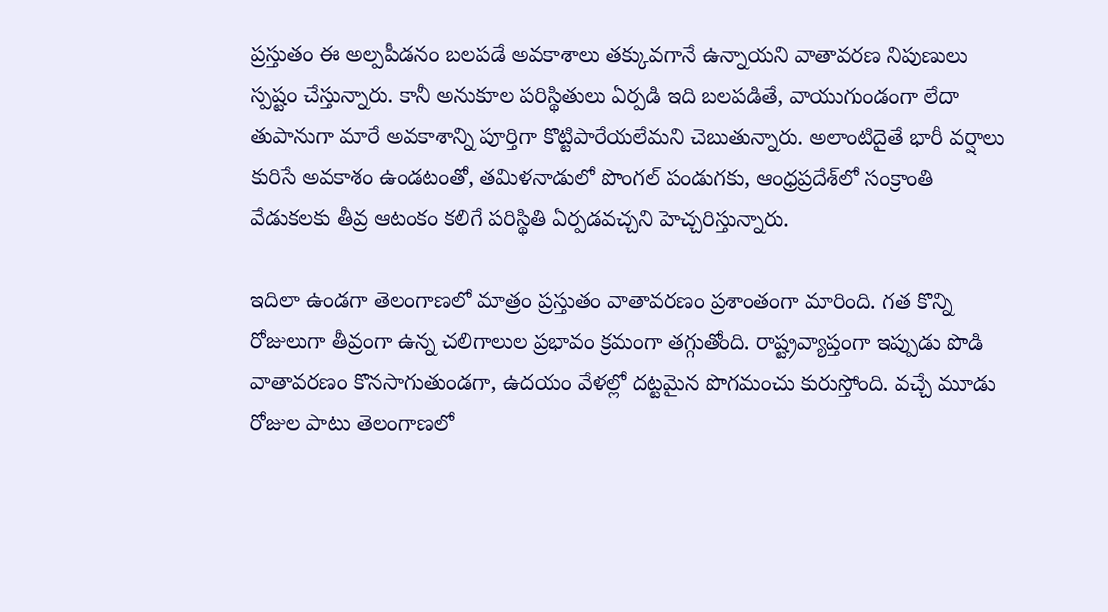ప్రస్తుతం ఈ అల్పపీడనం బలపడే అవకాశాలు తక్కువగానే ఉన్నాయని వాతావరణ నిపుణులు స్పష్టం చేస్తున్నారు. కానీ అనుకూల పరిస్థితులు ఏర్పడి ఇది బలపడితే, వాయుగుండంగా లేదా తుపానుగా మారే అవకాశాన్ని పూర్తిగా కొట్టిపారేయలేమని చెబుతున్నారు. అలాంటిదైతే భారీ వర్షాలు కురిసే అవకాశం ఉండటంతో, తమిళనాడులో పొంగల్ పండుగకు, ఆంధ్రప్రదేశ్‌లో సంక్రాంతి వేడుకలకు తీవ్ర ఆటంకం కలిగే పరిస్థితి ఏర్పడవచ్చని హెచ్చరిస్తున్నారు.

ఇదిలా ఉండగా తెలంగాణలో మాత్రం ప్రస్తుతం వాతావరణం ప్రశాంతంగా మారింది. గత కొన్ని రోజులుగా తీవ్రంగా ఉన్న చలిగాలుల ప్రభావం క్రమంగా తగ్గుతోంది. రాష్ట్రవ్యాప్తంగా ఇప్పుడు పొడి వాతావరణం కొనసాగుతుండగా, ఉదయం వేళల్లో దట్టమైన పొగమంచు కురుస్తోంది. వచ్చే మూడు రోజుల పాటు తెలంగాణలో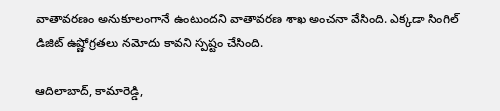వాతావరణం అనుకూలంగానే ఉంటుందని వాతావరణ శాఖ అంచనా వేసింది. ఎక్కడా సింగిల్ డిజిట్ ఉష్ణోగ్రతలు నమోదు కావని స్పష్టం చేసింది.

ఆదిలాబాద్, కామారెడ్డి,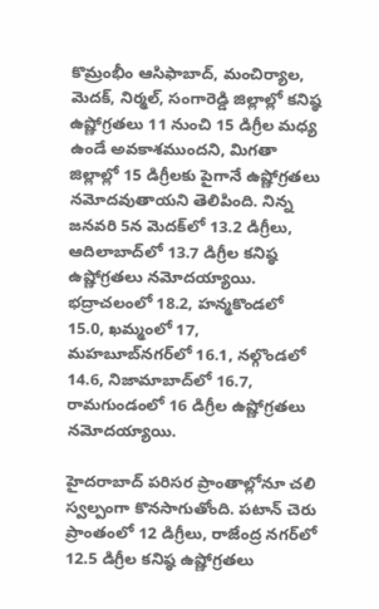కొమ్రంభీం ఆసిఫాబాద్, మంచిర్యాల, మెదక్, నిర్మల్, సంగారెడ్డి జిల్లాల్లో కనిష్ఠ ఉష్ణోగ్రతలు 11 నుంచి 15 డిగ్రీల మధ్య ఉండే అవకాశముందని, మిగతా జిల్లాల్లో 15 డిగ్రీలకు పైగానే ఉష్ణోగ్రతలు నమోదవుతాయని తెలిపింది. నిన్న జనవరి 5న మెదక్‌లో 13.2 డిగ్రీలు, ఆదిలాబాద్‌లో 13.7 డిగ్రీల కనిష్ఠ ఉష్ణోగ్రతలు నమోదయ్యాయి. భద్రాచలంలో 18.2, హన్మకొండలో 15.0, ఖమ్మంలో 17, మహబూబ్‌నగర్‌లో 16.1, నల్గొండలో 14.6, నిజామాబాద్‌లో 16.7, రామగుండంలో 16 డిగ్రీల ఉష్ణోగ్రతలు నమోదయ్యాయి.

హైదరాబాద్ పరిసర ప్రాంతాల్లోనూ చలి స్వల్పంగా కొనసాగుతోంది. పటాన్ చెరు ప్రాంతంలో 12 డిగ్రీలు, రాజేంద్ర నగర్‌లో 12.5 డిగ్రీల కనిష్ఠ ఉష్ణోగ్రతలు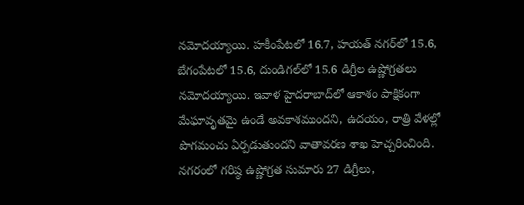నమోదయ్యాయి. హకీంపేటలో 16.7, హయత్ నగర్‌లో 15.6, బేగంపేటలో 15.6, దుండిగల్‌లో 15.6 డిగ్రీల ఉష్ణోగ్రతలు నమోదయ్యాయి. ఇవాళ హైదరాబాద్‌లో ఆకాశం పాక్షికంగా మేఘావృతమై ఉండే అవకాశముందని, ఉదయం, రాత్రి వేళల్లో పొగమంచు ఏర్పడుతుందని వాతావరణ శాఖ హెచ్చరించింది. నగరంలో గరిష్ఠ ఉష్ణోగ్రత సుమారు 27 డిగ్రీలు,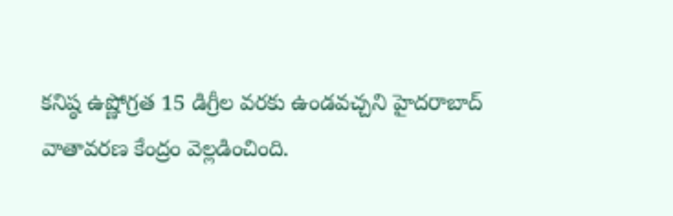కనిష్ఠ ఉష్ణోగ్రత 15 డిగ్రీల వరకు ఉండవచ్చని హైదరాబాద్ వాతావరణ కేంద్రం వెల్లడించింది.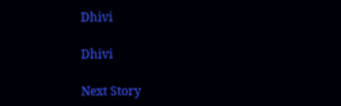Dhivi

Dhivi

Next Story